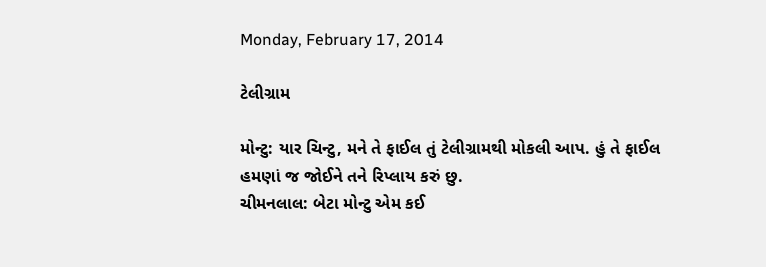Monday, February 17, 2014

ટેલીગ્રામ

મોન્ટુ: યાર ચિન્ટુ, મને તે ફાઈલ તું ટેલીગ્રામથી મોકલી આપ. હું તે ફાઈલ હમણાં જ જોઈને તને રિપ્લાય કરું છુ.
ચીમનલાલ: બેટા મોન્ટુ એમ કઈ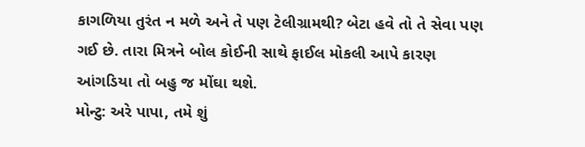કાગળિયા તુરંત ન મળે અને તે પણ ટેલીગ્રામથી? બેટા હવે તો તે સેવા પણ ગઈ છે. તારા મિત્રને બોલ કોઈની સાથે ફાઈલ મોકલી આપે કારણ આંગડિયા તો બહુ જ મોંઘા થશે.
મોન્ટુ: અરે પાપા, તમે શું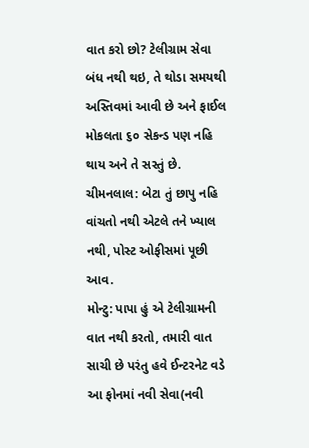વાત કરો છો? ટેલીગ્રામ સેવા બંધ નથી થઇ, તે થોડા સમયથી અસ્તિવમાં આવી છે અને ફાઈલ મોકલતા ૬૦ સેકન્ડ પણ નહિ થાય અને તે સસ્તું છે.
ચીમનલાલ: બેટા તું છાપુ નહિ વાંચતો નથી એટલે તને ખ્યાલ નથી, પોસ્ટ ઓફીસમાં પૂછી આવ.
મોન્ટુ: પાપા હું એ ટેલીગ્રામની વાત નથી કરતો, તમારી વાત સાચી છે પરંતુ હવે ઈન્ટરનેટ વડે આ ફોનમાં નવી સેવા(નવી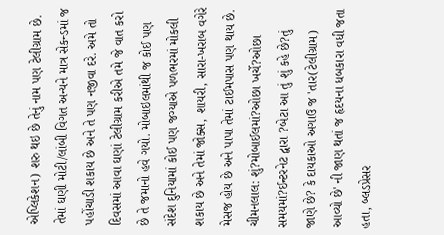એપ્લિકેશન) શરુ થઇ છે તેનું નામ પણ ટેલીગ્રામ છે. તેમાં ઘણી મોટી/લાંબી વિગત અન્યને માત્ર સેકન્ડમાં જ પહોંચાડી શકાય છે અને તે પણ નજીવા દરે. અમે તો દિવસમાં આવા ઘણાં ટેલીગ્રામ કરીએ તમે જે વાત કરો છે તે જમાનો હવે ગયો. મોબાઇલમાંથી જ કોઈ પણ સંદેશ દુનિયામાં કોઈ પણ જગ્યાએ પળભરમાં મોકલી શકાય છે અને તેમાં જોક્સ, શાયરી, સારા-ખરાબ વગેરે મેસજ હોય છે અને પાપા તેમાં ટાઈમપાસ પણ થાય છે.
ચીમનલાલ: શું?મોબાઈલમાં?ઓછા ખર્ચે?ઓછા સમયમાં?ઈન્ટરનેટ દ્વારા ?બેટા આ તું શું કહે છે?તું જાણે છે? કે દાયકાઓ અગાઉ જ 'તાર(ટેલીગ્રામ) આવ્યો છે' ની જાણ થતાં જ હૃદયના ધબકારા વધી જતા હતા, બ્લડપ્રેસર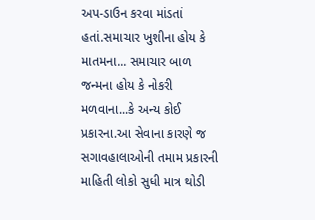અપ-ડાઉન કરવા માંડતાં હતાં.સમાચાર ખુશીના હોય કે માતમના... સમાચાર બાળ જન્મના હોય કે નોકરી મળવાના...કે અન્ય કોઈ પ્રકારના.આ સેવાના કારણે જ સગાવહાલાઓની તમામ પ્રકારની માહિતી લોકો સુધી માત્ર થોડી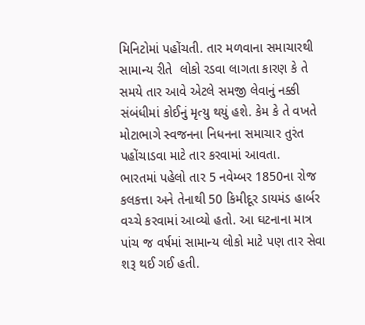મિનિટોમાં પહોંચતી. તાર મળવાના સમાચારથી સામાન્ય રીતે  લોકો રડવા લાગતા કારણ કે તે સમયે તાર આવે એટલે સમજી લેવાનું નક્કી સંબંધીમાં કોઈનું મૃત્યુ થયું હશે. કેમ કે તે વખતે મોટાભાગે સ્વજનના નિધનના સમાચાર તુરંત પહોંચાડવા માટે તાર કરવામાં આવતા.
ભારતમાં પહેલો તાર 5 નવેમ્બર 1850ના રોજ કલકત્તા અને તેનાથી 50 કિમીદૂર ડાયમંડ હાર્બર વચ્ચે કરવામાં આવ્યો હતો. આ ઘટનાના માત્ર પાંચ જ વર્ષમાં સામાન્ય લોકો માટે પણ તાર સેવા શરૂ થઈ ગઈ હતી.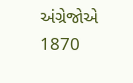અંગ્રેજોએ 1870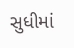સુધીમાં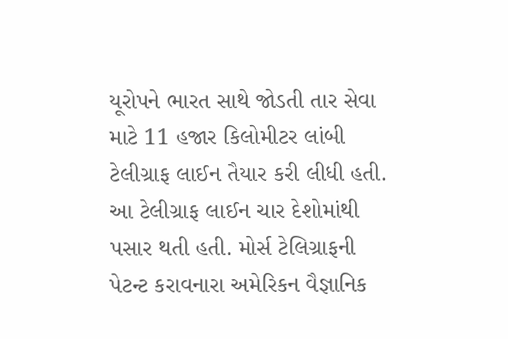યૂરોપને ભારત સાથે જોડતી તાર સેવા માટે 11 હજાર કિલોમીટર લાંબી ટેલીગ્રાફ લાઈન તૈયાર કરી લીધી હતી. આ ટેલીગ્રાફ લાઈન ચાર દેશોમાંથી પસાર થતી હતી. મોર્સ ટેલિગ્રાફની પેટન્ટ કરાવનારા અમેરિકન વૈજ્ઞાનિક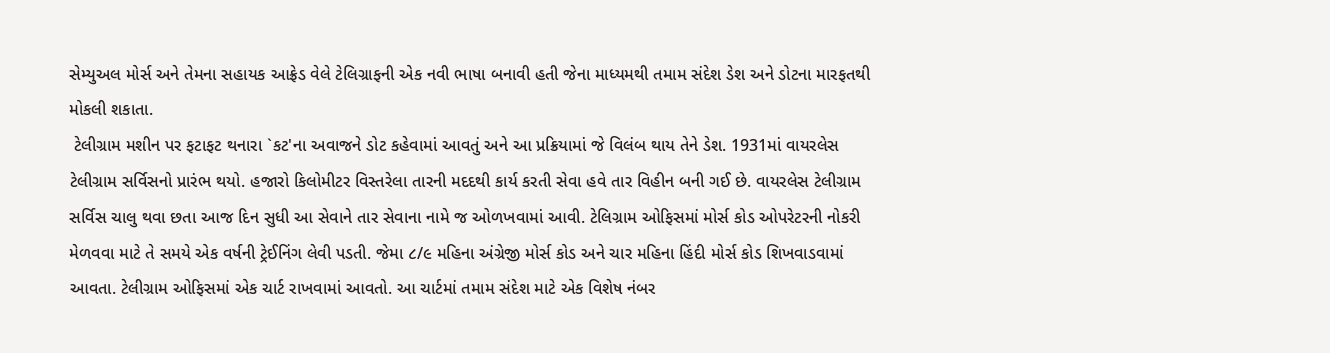સેમ્યુઅલ મોર્સ અને તેમના સહાયક આફ્રેડ વેલે ટેલિગ્રાફની એક નવી ભાષા બનાવી હતી જેના માધ્યમથી તમામ સંદેશ ડેશ અને ડોટના મારફતથી મોકલી શકાતા.
 ટેલીગ્રામ મશીન પર ફટાફટ થનારા `કટ'ના અવાજને ડોટ કહેવામાં આવતું અને આ પ્રક્રિયામાં જે વિલંબ થાય તેને ડેશ. 1931માં વાયરલેસ ટેલીગ્રામ સર્વિસનો પ્રારંભ થયો. હજારો કિલોમીટર વિસ્તરેલા તારની મદદથી કાર્ય કરતી સેવા હવે તાર વિહીન બની ગઈ છે. વાયરલેસ ટેલીગ્રામ સર્વિસ ચાલુ થવા છતા આજ દિન સુધી આ સેવાને તાર સેવાના નામે જ ઓળખવામાં આવી. ટેલિગ્રામ ઓફિસમાં મોર્સ કોડ ઓપરેટરની નોકરી મેળવવા માટે તે સમયે એક વર્ષની ટ્રેઈનિંગ લેવી પડતી. જેમા ૮/૯ મહિના અંગ્રેજી મોર્સ કોડ અને ચાર મહિના હિંદી મોર્સ કોડ શિખવાડવામાં આવતા. ટેલીગ્રામ ઓફિસમાં એક ચાર્ટ રાખવામાં આવતો. આ ચાર્ટમાં તમામ સંદેશ માટે એક વિશેષ નંબર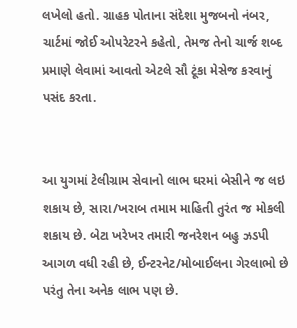લખેલો હતો. ગ્રાહક પોતાના સંદેશા મુજબનો નંબર, ચાર્ટમાં જોઈ ઓપરેટરને કહેતો, તેમજ તેનો ચાર્જ શબ્દ પ્રમાણે લેવામાં આવતો એટલે સૌ ટૂંકા મેસેજ કરવાનું પસંદ કરતા.


આ યુગમાં ટેલીગ્રામ સેવાનો લાભ ઘરમાં બેસીને જ લઇ શકાય છે, સારા/ખરાબ તમામ માહિતી તુરંત જ મોકલી શકાય છે. બેટા ખરેખર તમારી જનરેશન બહુ ઝડપી આગળ વધી રહી છે, ઈન્ટરનેટ/મોબાઈલના ગેરલાભો છે પરંતુ તેના અનેક લાભ પણ છે.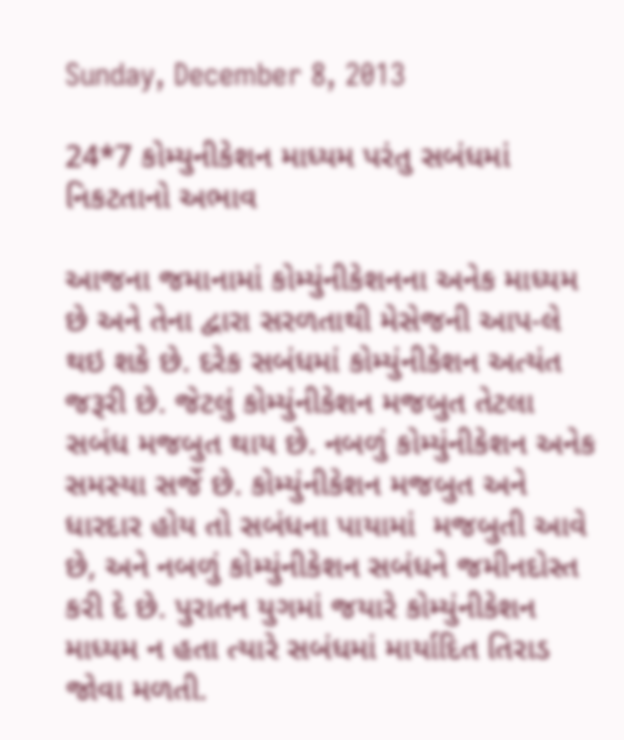Sunday, December 8, 2013

24*7 કોમ્યુનીકેશન માધ્યમ પરંતુ સબંધમાં નિકટતાનો અભાવ

આજના જમાનામાં કોમ્યુંનીકેશનના અનેક માધ્યમ છે અને તેના દ્વારા સરળતાથી મેસેજની આપ-લે થઇ શકે છે. દરેક સબંધમાં કોમ્યુંનીકેશન અત્યંત જરૂરી છે. જેટલું કોમ્યુંનીકેશન મજબુત તેટલા સબંધ મજબુત થાય છે. નબળું કોમ્યુંનીકેશન અનેક સમસ્યા સર્જે છે. કોમ્યુંનીકેશન મજબુત અને ધારદાર હોય તો સબંધના પાયામાં  મજબુતી આવે છે, અને નબળું કોમ્યુંનીકેશન સબંધને જમીનદોસ્ત કરી દે છે. પુરાતન યુગમાં જયારે કોમ્યુંનીકેશન માધ્યમ ન હતા ત્યારે સબંધમાં માર્યાદિત તિરાડ જોવા મળતી.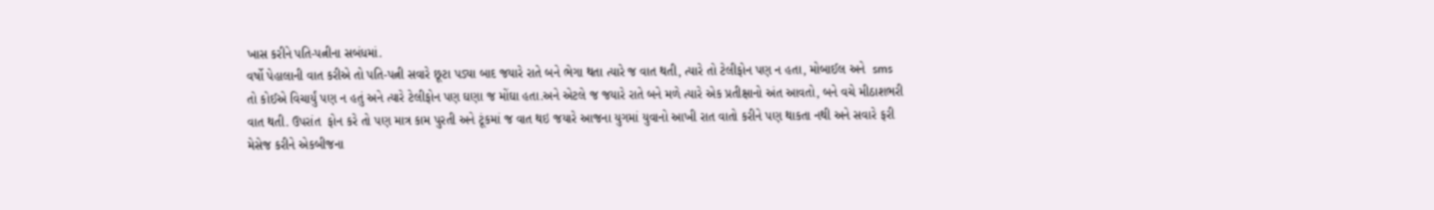ખાસ કરીને પતિ-પત્નીના સબંધમાં.
વર્ષો પેહાલાની વાત કરીએ તો પતિ-પત્ની સવારે છૂટા પડ્યા બાદ જયારે રાતે બને ભેગા થતા ત્યારે જ વાત થતી, ત્યારે તો ટેલીફોન પણ ન હતા, મોબાઈલ અને  sms તો કોઈએ વિચાર્યું પણ ન હતું અને ત્યારે ટેલીફોન પણ ઘણા જ મોંઘા હતા.અને એટલે જ જયારે રાતે બને મળે ત્યારે એક પ્રતીક્ષાનો અંત આવતો, બને વચે મીઠાશભરી વાત થતી. ઉપરાંત  ફોન કરે તો પણ માત્ર કામ પુરતી અને ટૂંકમાં જ વાત થઇ જયારે આજના યુગમાં યુવાનો આખી રાત વાતો કરીને પણ થાકતા નથી અને સવારે ફરી મેસેજ કરીને એકબીજના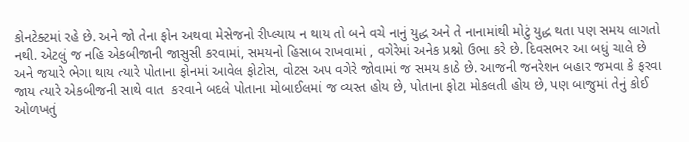કોનટેક્ટમાં રહે છે. અને જો તેના ફોન અથવા મેસેજનો રીપ્લ્યાય ન થાય તો બને વચે નાનું યુદ્ધ અને તે નાનામાંથી મોટું યુદ્ધ થતા પણ સમય લાગતો નથી. એટલું જ નહિ એકબીજાની જાસુસી કરવામાં, સમયનો હિસાબ રાખવામાં , વગેરેમાં અનેક પ્રશ્નો ઉભા કરે છે. દિવસભર આ બધું ચાલે છે અને જયારે ભેગા થાય ત્યારે પોતાના ફોનમાં આવેલ ફોટોસ, વોટસ અપ વગેરે જોવામાં જ સમય કાઠે છે. આજની જનરેશન બહાર જમવા કે ફરવા જાય ત્યારે એકબીજની સાથે વાત  કરવાને બદલે પોતાના મોબાઈલમાં જ વ્યસ્ત હોય છે, પોતાના ફોટા મોકલતી હોય છે, પણ બાજુમાં તેનું કોઈ ઓળખતું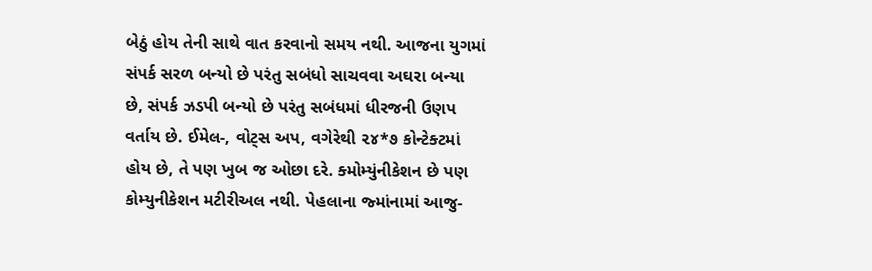બેઠું હોય તેની સાથે વાત કરવાનો સમય નથી. આજના યુગમાં સંપર્ક સરળ બન્યો છે પરંતુ સબંધો સાચવવા અઘરા બન્યા છે, સંપર્ક ઝડપી બન્યો છે પરંતુ સબંધમાં ધીરજની ઉણપ વર્તાય છે. ઈમેલ-, વોટ્સ અપ, વગેરેથી ૨૪*૭ કોન્ટેક્ટમાં હોય છે, તે પણ ખુબ જ ઓછા દરે. ક્મોમ્યુંનીકેશન છે પણ કોમ્યુનીકેશન મટીરીઅલ નથી. પેહલાના જ્માંનામાં આજુ-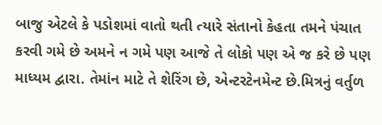બાજુ એટલે કે પડોશમાં વાતો થતી ત્યારે સંતાનો કેહતા તમને પંચાત કરવી ગમે છે અમને ન ગમે પણ આજે તે લોકો પણ એ જ કરે છે પણ માધ્યમ દ્વારા. તેમાંન માટે તે શેરિંગ છે, એન્ટરટેનમેન્ટ છે.મિત્રનું વર્તુળ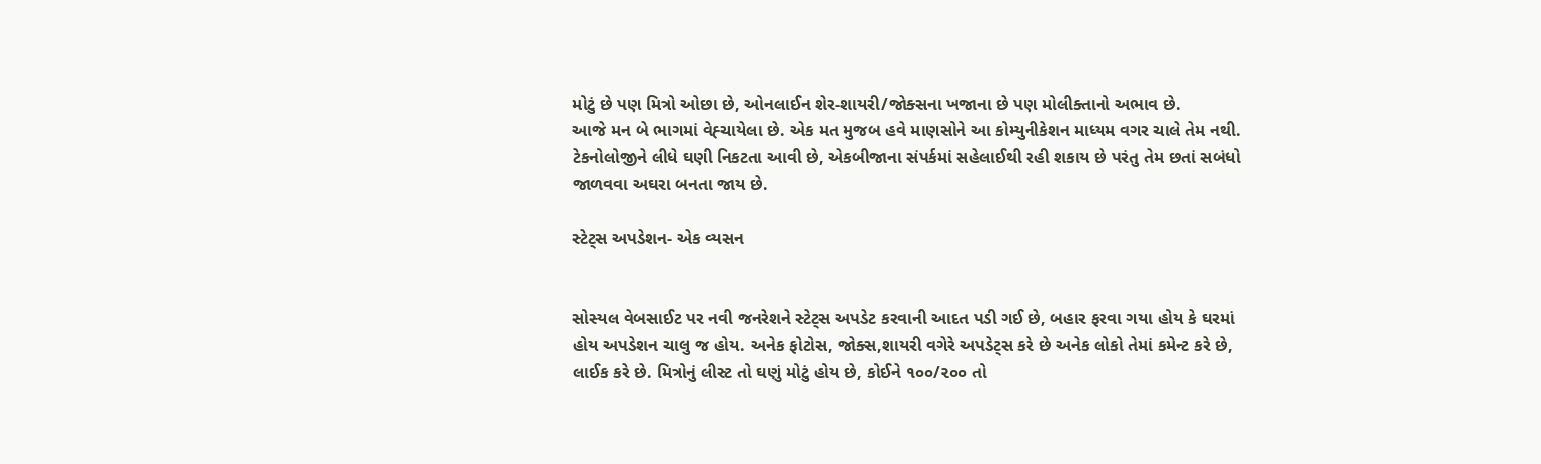મોટું છે પણ મિત્રો ઓછા છે, ઓનલાઈન શેર-શાયરી/જોક્સના ખજાના છે પણ મોલીક્તાનો અભાવ છે.
આજે મન બે ભાગમાં વેહ્ચાયેલા છે. એક મત મુજબ હવે માણસોને આ કોમ્યુનીકેશન માધ્યમ વગર ચાલે તેમ નથી. ટેકનોલોજીને લીધે ઘણી નિકટતા આવી છે, એકબીજાના સંપર્કમાં સહેલાઈથી રહી શકાય છે પરંતુ તેમ છતાં સબંધો જાળવવા અઘરા બનતા જાય છે.

સ્ટેટ્સ અપડેશન- એક વ્યસન


સોસ્યલ વેબસાઈટ પર નવી જનરેશને સ્ટેટ્સ અપડેટ કરવાની આદત પડી ગઈ છે, બહાર ફરવા ગયા હોય કે ઘરમાં હોય અપડેશન ચાલુ જ હોય. અનેક ફોટોસ, જોક્સ,શાયરી વગેરે અપડેટ્સ કરે છે અનેક લોકો તેમાં કમેન્ટ કરે છે, લાઈક કરે છે. મિત્રોનું લીસ્ટ તો ઘણું મોટું હોય છે, કોઈને ૧૦૦/૨૦૦ તો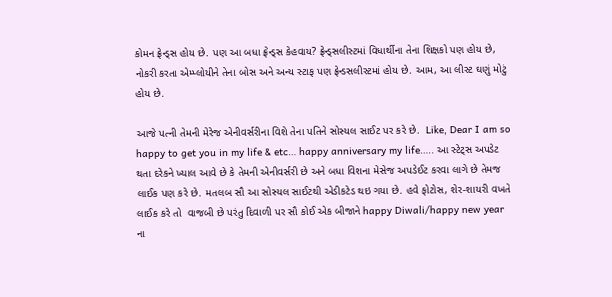કોમન ફ્રેન્ડ્સ હોય છે. પણ આ બધા ફ્રેન્ડ્સ કેહવાય? ફ્રેન્ડ્સલીસ્ટમાં વિધાર્થીના તેના શિક્ષકો પણ હોય છે, નોકરી કરતા એમ્પ્લોયીને તેના બોસ અને અન્ય સ્ટાફ પણ ફ્રેન્ડસલીસ્ટમાં હોય છે. આમ, આ લીસ્ટ ઘણું મોટું હોય છે.

આજે પત્ની તેમની મેરેજ એનીવર્સરીના વિશે તેના પતિને સોસ્યલ સાઈટ પર કરે છે.  Like, Dear I am so happy to get you in my life & etc… happy anniversary my life….. આ સ્ટેટ્સ અપડેટ થતા દરેકને ખ્યાલ આવે છે કે તેમની એનીવર્સરી છે અને બધા વિશના મેસેજ અપડેઈટ કરવા લાગે છે તેમજ લાઈક પણ કરે છે. મતલબ સૌ આ સોસ્યલ સાઈટથી એડીકટેડ થઇ ગયા છે. હવે ફોટોસ, શેર-શાયરી વખતે લાઈક કરે તો  વાજબી છે પરંતુ દિવાળી પર સૌ કોઈ એક બીજાને happy Diwali/happy new year ના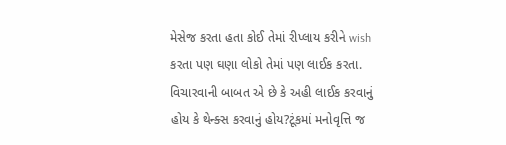મેસેજ કરતા હતા કોઈ તેમાં રીપ્લાય કરીને wish કરતા પણ ઘણા લોકો તેમાં પણ લાઈક કરતા. વિચારવાની બાબત એ છે કે અહી લાઈક કરવાનું હોય કે થેન્ક્સ કરવાનું હોય?ટૂંકમાં મનોવૃત્તિ જ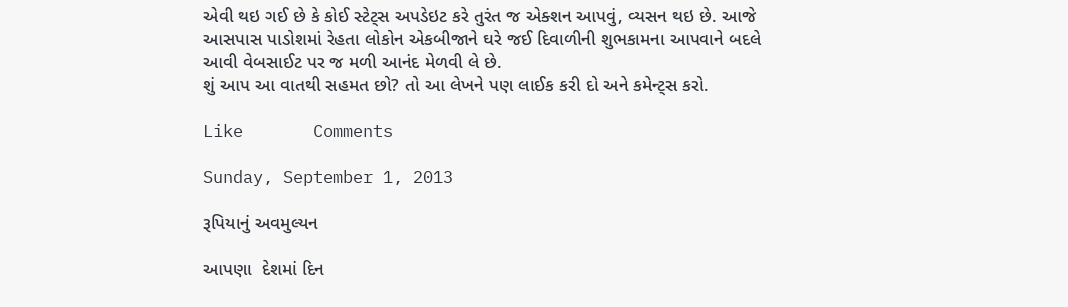એવી થઇ ગઈ છે કે કોઈ સ્ટેટ્સ અપડેઇટ કરે તુરંત જ એક્શન આપવું, વ્યસન થઇ છે. આજે આસપાસ પાડોશમાં રેહતા લોકોન એકબીજાને ઘરે જઈ દિવાળીની શુભકામના આપવાને બદલે આવી વેબસાઈટ પર જ મળી આનંદ મેળવી લે છે.
શું આપ આ વાતથી સહમત છો? તો આ લેખને પણ લાઈક કરી દો અને કમેન્ટ્સ કરો.

Like       Comments

Sunday, September 1, 2013

રૂપિયાનું અવમુલ્યન

આપણા  દેશમાં દિન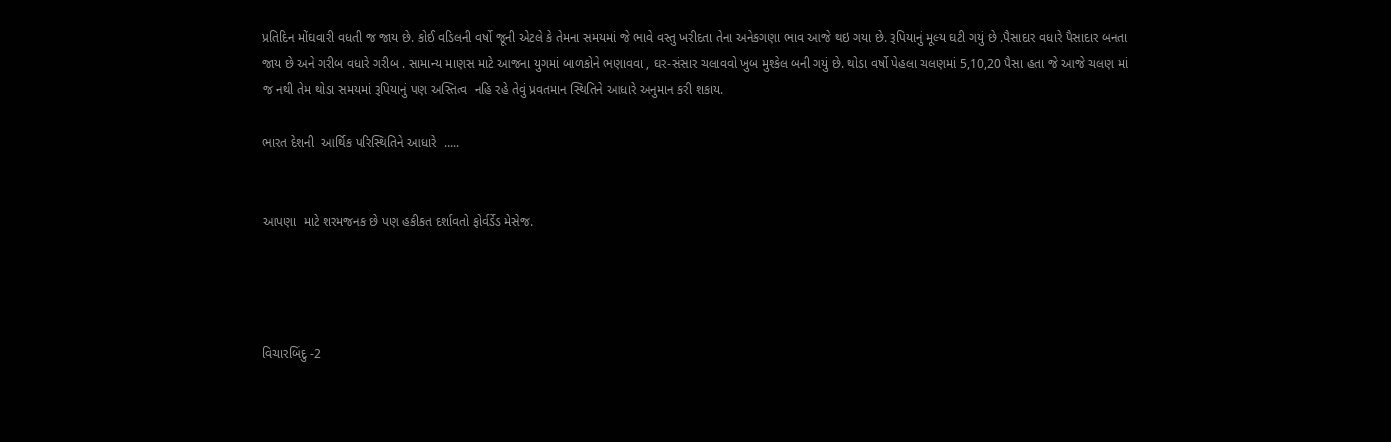પ્રતિદિન મોંઘવારી વધતી જ જાય છે. કોઈ વડિલની વર્ષો જૂની એટલે કે તેમના સમયમાં જે ભાવે વસ્તુ ખરીદતા તેના અનેકગણા ભાવ આજે થઇ ગયા છે. રૂપિયાનું મૂલ્ય ઘટી ગયું છે .પૈસાદાર વધારે પૈસાદાર બનતા જાય છે અને ગરીબ વધારે ગરીબ . સામાન્ય માણસ માટે આજના યુગમાં બાળકોને ભણાવવા , ઘર-સંસાર ચલાવવો ખુબ મુશ્કેલ બની ગયું છે. થોડા વર્ષો પેહલા ચલણમાં 5,10,20 પૈસા હતા જે આજે ચલણ માં જ નથી તેમ થોડા સમયમાં રૂપિયાનું પણ અસ્તિત્વ  નહિ રહે તેવું પ્રવતમાન સ્થિતિને આધારે અનુમાન કરી શકાય.

ભારત દેશની  આર્થિક પરિસ્થિતિને આધારે  .....


આપણા  માટે શરમજનક છે પણ હકીકત દર્શાવતો ફોર્વર્ડેડ મેસેજ.




વિચારબિંદુ -2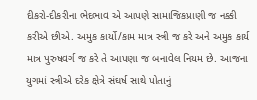દીકરો-દીકરીના ભેદભાવ એ આપણે સામાજિકપ્રાણી જ નક્કી કરીએ છીએ. અમુક કાર્યો/કામ માત્ર સ્ત્રી જ કરે અને અમુક કાર્ય માત્ર પુરુષવર્ગ જ કરે તે આપણા જ બનાવેલ નિયમ છે. આજના યુગમાં સ્ત્રીએ દરેક ક્ષેત્રે સંઘર્ષ સાથે પોતાનું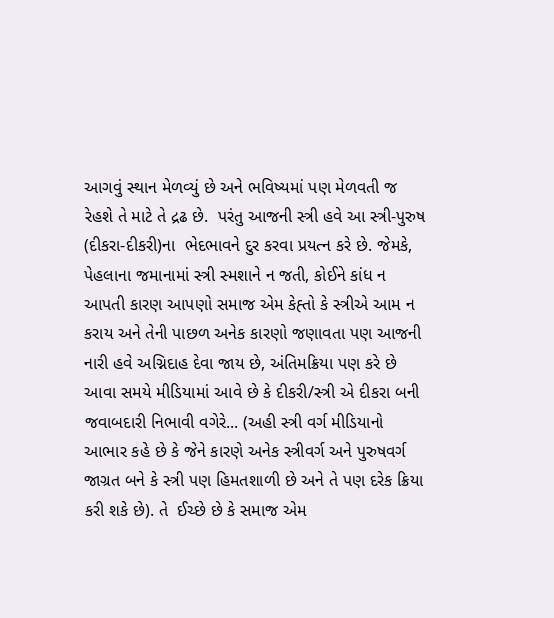આગવું સ્થાન મેળવ્યું છે અને ભવિષ્યમાં પણ મેળવતી જ રેહશે તે માટે તે દ્રઢ છે.  પરંતુ આજની સ્ત્રી હવે આ સ્ત્રી-પુરુષ (દીકરા-દીકરી)ના  ભેદભાવને દુર કરવા પ્રયત્ન કરે છે. જેમકે, પેહલાના જમાનામાં સ્ત્રી સ્મશાને ન જતી, કોઈને કાંધ ન આપતી કારણ આપણો સમાજ એમ કેહ્તો કે સ્ત્રીએ આમ ન કરાય અને તેની પાછળ અનેક કારણો જણાવતા પણ આજની નારી હવે અગ્નિદાહ દેવા જાય છે, અંતિમક્રિયા પણ કરે છે આવા સમયે મીડિયામાં આવે છે કે દીકરી/સ્ત્રી એ દીકરા બની જવાબદારી નિભાવી વગેરે... (અહી સ્ત્રી વર્ગ મીડિયાનો આભાર કહે છે કે જેને કારણે અનેક સ્ત્રીવર્ગ અને પુરુષવર્ગ જાગ્રત બને કે સ્ત્રી પણ હિમતશાળી છે અને તે પણ દરેક ક્રિયા કરી શકે છે). તે  ઈચ્છે છે કે સમાજ એમ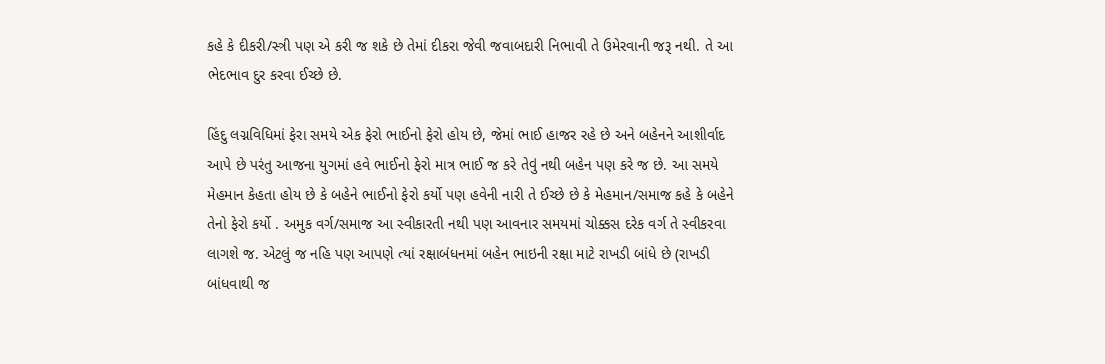કહે કે દીકરી/સ્ત્રી પણ એ કરી જ શકે છે તેમાં દીકરા જેવી જવાબદારી નિભાવી તે ઉમેરવાની જરૂ નથી. તે આ ભેદભાવ દુર કરવા ઈચ્છે છે.

હિંદુ લગ્નવિધિમાં ફેરા સમયે એક ફેરો ભાઈનો ફેરો હોય છે, જેમાં ભાઈ હાજર રહે છે અને બહેનને આશીર્વાદ આપે છે પરંતુ આજના યુગમાં હવે ભાઈનો ફેરો માત્ર ભાઈ જ કરે તેવું નથી બહેન પણ કરે જ છે. આ સમયે મેહમાન કેહતા હોય છે કે બહેને ભાઈનો ફેરો કર્યો પણ હવેની નારી તે ઈચ્છે છે કે મેહમાન/સમાજ કહે કે બહેને તેનો ફેરો કર્યો . અમુક વર્ગ/સમાજ આ સ્વીકારતી નથી પણ આવનાર સમયમાં ચોક્કસ દરેક વર્ગ તે સ્વીકરવા લાગશે જ. એટલું જ નહિ પણ આપણે ત્યાં રક્ષાબંધનમાં બહેન ભાઇની રક્ષા માટે રાખડી બાંધે છે (રાખડી બાંધવાથી જ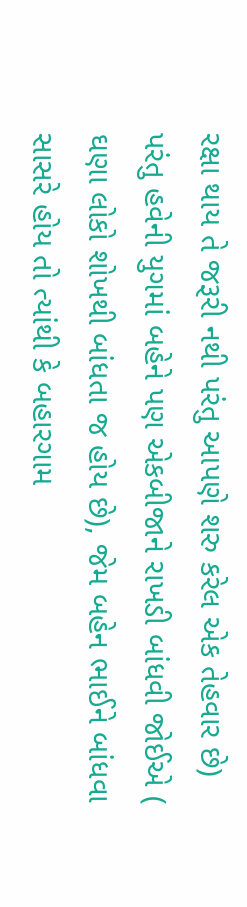રક્ષા થાય તે જરૂરી નથી પરંતુ આપણે શરુ કરેલ એક તેહવાર છે) પરંતુ હવેની યુગમાં બહેને પણ એકબીજાને રાખડી બાંધવી જોઈએ ( ઘણા લોકો શોખથી બાંધતા જ હોય છે), જેમ બહેન ભાઈને બાંધવા સાસરે હોય તો ત્યાંથી કે બહારગામ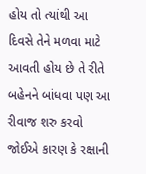હોય તો ત્યાંથી આ દિવસે તેને મળવા માટે આવતી હોય છે તે રીતે બહેનને બાંધવા પણ આ રીવાજ શરુ કરવો જોઈએ કારણ કે રક્ષાની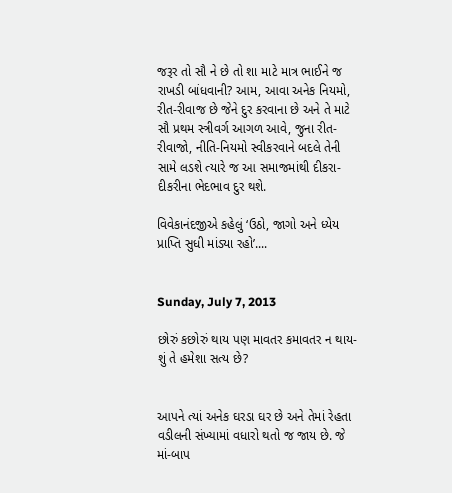જરૂર તો સૌ ને છે તો શા માટે માત્ર ભાઈને જ રાખડી બાંધવાની? આમ, આવા અનેક નિયમો, રીત-રીવાજ છે જેને દુર કરવાના છે અને તે માટે સૌ પ્રથમ સ્ત્રીવર્ગ આગળ આવે, જુના રીત-રીવાજો, નીતિ-નિયમો સ્વીકરવાને બદલે તેની સામે લડશે ત્યારે જ આ સમાજમાંથી દીકરા-દીકરીના ભેદભાવ દુર થશે.

વિવેકાનંદજીએ કહેલું ‘ઉઠો, જાગો અને ધ્યેય પ્રાપ્તિ સુધી માંડ્યા રહો’....


Sunday, July 7, 2013

છોરું કછોરું થાય પણ માવતર કમાવતર ન થાય- શું તે હમેશા સત્ય છે?


આપને ત્યાં અનેક ઘરડા ઘર છે અને તેમાં રેહતા વડીલની સંખ્યામાં વધારો થતો જ જાય છે. જે માં-બાપ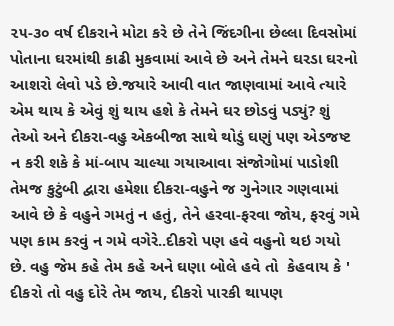૨૫-૩૦ વર્ષ દીકરાને મોટા કરે છે તેને જિંદગીના છેલ્લા દિવસોમાં પોતાના ઘરમાંથી કાઢી મુકવામાં આવે છે અને તેમને ઘરડા ઘરનો આશરો લેવો પડે છે.જયારે આવી વાત જાણવામાં આવે ત્યારે એમ થાય કે એવું શું થાય હશે કે તેમને ઘર છોડવું પડ્યું? શું તેઓ અને દીકરા-વહુ એકબીજા સાથે થોડું ઘણું પણ એડજષ્ટ ન કરી શકે કે માં-બાપ ચાલ્યા ગયાઆવા સંજોગોમાં પાડોશી તેમજ કુટુંબી દ્વારા હમેશા દીકરા-વહુને જ ગુનેગાર ગણવામાં આવે છે કે વહુને ગમતું ન હતું, તેને હરવા-ફરવા જોય, ફરવું ગમે પણ કામ કરવું ન ગમે વગેરે..દીકરો પણ હવે વહુનો થઇ ગયો છે. વહુ જેમ કહે તેમ કહે અને ઘણા બોલે હવે તો  કેહવાય કે ' દીકરો તો વહુ દોરે તેમ જાય, દીકરો પારકી થાપણ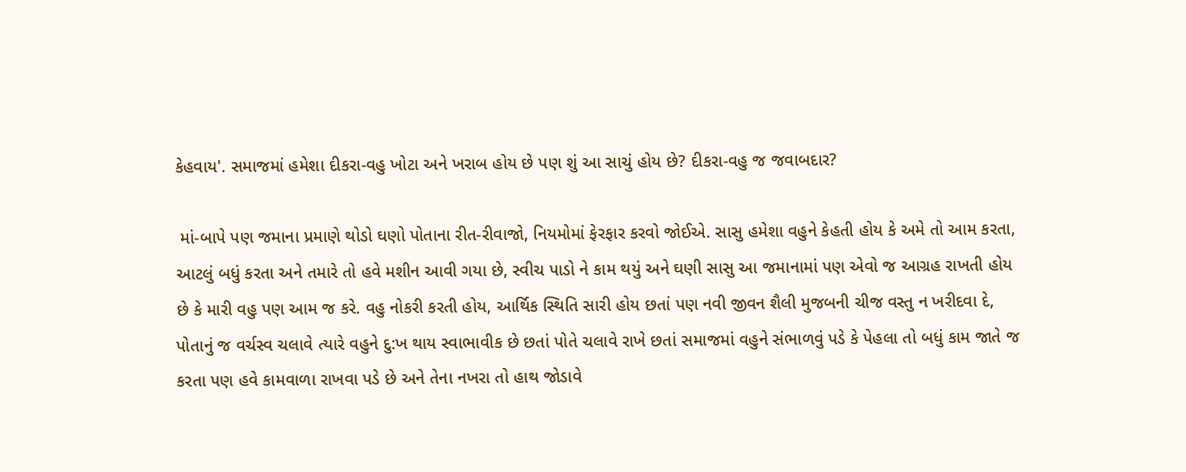કેહવાય'. સમાજમાં હમેશા દીકરા-વહુ ખોટા અને ખરાબ હોય છે પણ શું આ સાચું હોય છે? દીકરા-વહુ જ જવાબદાર?

 માં-બાપે પણ જમાના પ્રમાણે થોડો ઘણો પોતાના રીત-રીવાજો, નિયમોમાં ફેરફાર કરવો જોઈએ. સાસુ હમેશા વહુને કેહતી હોય કે અમે તો આમ કરતા, આટલું બધું કરતા અને તમારે તો હવે મશીન આવી ગયા છે, સ્વીચ પાડો ને કામ થયું અને ઘણી સાસુ આ જમાનામાં પણ એવો જ આગ્રહ રાખતી હોય છે કે મારી વહુ પણ આમ જ કરે. વહુ નોકરી કરતી હોય, આર્થિક સ્થિતિ સારી હોય છતાં પણ નવી જીવન શૈલી મુજબની ચીજ વસ્તુ ન ખરીદવા દે, પોતાનું જ વર્ચસ્વ ચલાવે ત્યારે વહુને દુ:ખ થાય સ્વાભાવીક છે છતાં પોતે ચલાવે રાખે છતાં સમાજમાં વહુને સંભાળવું પડે કે પેહલા તો બધું કામ જાતે જ કરતા પણ હવે કામવાળા રાખવા પડે છે અને તેના નખરા તો હાથ જોડાવે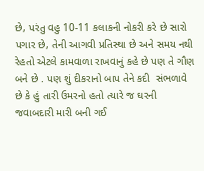છે, પરંતુ વહુ 10-11 કલાકની નોકરી કરે છે સારો પગાર છે, તેની આગવી પ્રતિસ્થા છે અને સમય નથી રેહતો એટલે કામવાળા રાખવાનું કહે છે પણ તે ગૌણ બને છે . પણ શું દીકરાનો બાપ તેને કદી  સંભળાવે છે કે હું તારી ઉમરનો હતો ત્યારે જ ઘરની જવાબદારી મારી બની ગઈ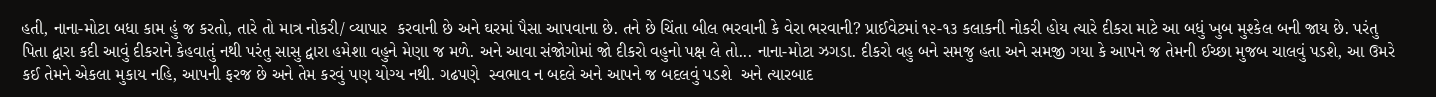હતી, નાના-મોટા બધા કામ હું જ કરતો, તારે તો માત્ર નોકરી/ વ્યાપાર  કરવાની છે અને ઘરમાં પૈસા આપવાના છે. તને છે ચિંતા બીલ ભરવાની કે વેરા ભરવાની? પ્રાઈવેટમાં ૧૨-૧૩ કલાકની નોકરી હોય ત્યારે દીકરા માટે આ બધું ખુબ મુશ્કેલ બની જાય છે. પરંતુ પિતા દ્વારા કદી આવું દીકરાને કેહવાતું નથી પરંતુ સાસુ દ્વારા હમેશા વહુને મેણા જ મળે. અને આવા સંજોગોમાં જો દીકરો વહુનો પક્ષ લે તો... નાના-મોટા ઝગડા. દીકરો વહુ બને સમજુ હતા અને સમજી ગયા કે આપને જ તેમની ઈચ્છા મુજબ ચાલવું પડશે, આ ઉમરે કઈ તેમને એકલા મુકાય નહિ, આપની ફરજ છે અને તેમ કરવું પણ યોગ્ય નથી. ગઢપણે  સ્વભાવ ન બદલે અને આપને જ બદલવું પડશે  અને ત્યારબાદ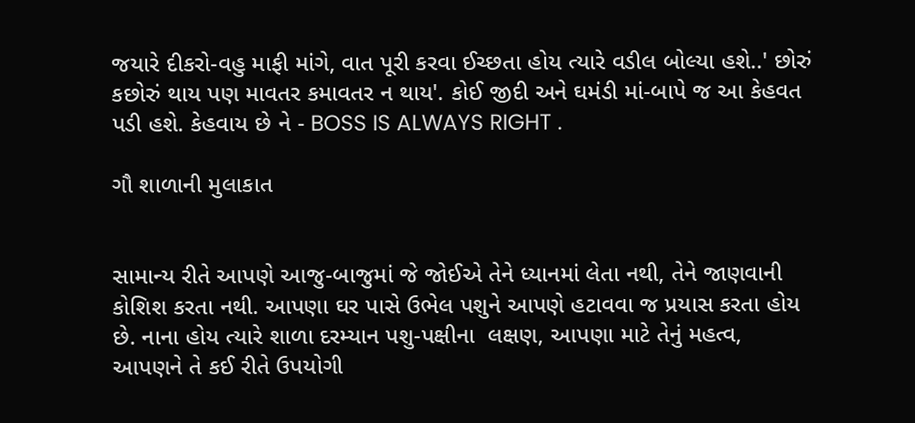જયારે દીકરો-વહુ માફી માંગે, વાત પૂરી કરવા ઈચ્છતા હોય ત્યારે વડીલ બોલ્યા હશે..' છોરું કછોરું થાય પણ માવતર કમાવતર ન થાય'. કોઈ જીદી અને ઘમંડી માં-બાપે જ આ કેહવત પડી હશે. કેહવાય છે ને - BOSS IS ALWAYS RIGHT .

ગૌ શાળાની મુલાકાત


સામાન્ય રીતે આપણે આજુ-બાજુમાં જે જોઈએ તેને ધ્યાનમાં લેતા નથી, તેને જાણવાની કોશિશ કરતા નથી. આપણા ઘર પાસે ઉભેલ પશુને આપણે હટાવવા જ પ્રયાસ કરતા હોય છે. નાના હોય ત્યારે શાળા દરમ્યાન પશુ-પક્ષીના  લક્ષણ, આપણા માટે તેનું મહત્વ,  આપણને તે કઈ રીતે ઉપયોગી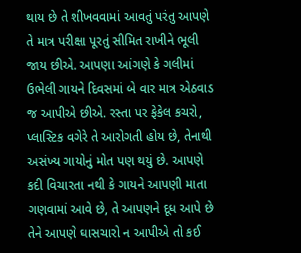થાય છે તે શીખવવામાં આવતું પરંતુ આપણે તે માત્ર પરીક્ષા પૂરતું સીમિત રાખીને ભૂલી જાય છીએ. આપણા આંગણે કે ગલીમાં ઉભેલી ગાયને દિવસમાં બે વાર માત્ર એઠવાડ જ આપીએ છીએ. રસ્તા પર ફેકેલ કચરો, પ્લાસ્ટિક વગેરે તે આરોગતી હોય છે, તેનાથી અસંખ્ય ગાયોનું મોત પણ થયું છે. આપણે કદી વિચારતા નથી કે ગાયને આપણી માતા ગણવામાં આવે છે, તે આપણને દૂધ આપે છે તેને આપણે ઘાસચારો ન આપીએ તો કઈ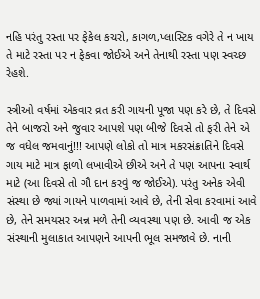નહિ પરંતુ રસ્તા પર ફેકેલ કચરો, કાગળ,પ્લાસ્ટિક વગેરે તે ન ખાય તે માટે રસ્તા પર ન ફેકવા જોઈએ અને તેનાથી રસ્તા પણ સ્વચ્છ રેહશે.

સ્ત્રીઓ વર્ષમાં એકવાર વ્રત કરી ગાયની પૂજા પણ કરે છે, તે દિવસે તેને બાજરો અને જુવાર આપશે પણ બીજે દિવસે તો ફરી તેને એ જ વધેલ જમવાનું!!! આપણે લોકો તો માત્ર મકરસંક્રાતિને દિવસે ગાય માટે માત્ર ફાળો લખાવીએ છીએ અને તે પણ આપના સ્વાર્થ માટે (આ દિવસે તો ગૌ દાન કરવું જ જોઈએ). પરંતુ અનેક એવી સંસ્થા છે જ્યાં ગાયને પાળવામાં આવે છે, તેની સેવા કરવામાં આવે છે, તેને સમયસર અન્ન મળે તેની વ્યવસ્થા પણ છે. આવી જ એક સંસ્થાની મુલાકાત આપણને આપની ભૂલ સમજાવે છે. નાની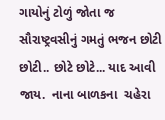ગાયોનું ટોળું જોતા જ સૌરાષ્ટ્રવસીનું ગમતું ભજન છોટી છોટી.. છોટે છોટે... યાદ આવી જાય.  નાના બાળકના  ચહેરા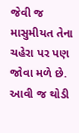જેવી જ માસુમીયત તેના ચહેરા પર પણ જોવા મળે છે. આવી જ થોડી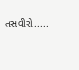તસવીરો.....